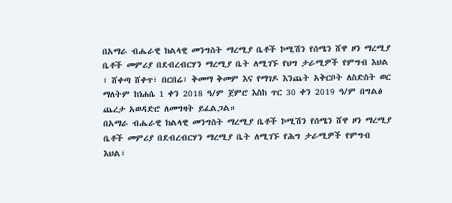በአማራ ብሔራዊ ክልላዊ መንግስት ማረሚያ ቤቶች ኮሚሽን የሰሜን ሸዋ ዞን ማረሚያ ቤቶች መምሪያ በደብረብርሃን ማረሚያ ቤት ለሚገኙ የህግ ታራሚዎች የምግብ እህል ፣ ሸቀጣ ሸቀጥ፣ በርበሬ፣ ቅመማ ቅመም እና የማገዶ እንጨት አቅርቦት ለስድስት ወር ማለትም ከነሐሴ 1 ቀን 2018 ዓ/ም ጀምሮ እስከ ጥር 30 ቀን 2019 ዓ/ም በግልፅ ጨረታ አወዳድሮ ለመግዛት ይፈልጋል።
በአማራ ብሔራዊ ክልላዊ መንግስት ማረሚያ ቤቶች ኮሚሽን የሰሜን ሸዋ ዞን ማረሚያ ቤቶች መምሪያ በደብረብርሃን ማረሚያ ቤት ለሚገኙ የሕግ ታራሚዎች የምግብ እህል፣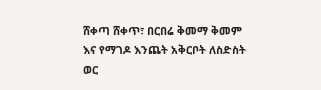ሸቀጣ ሸቀጥ፣ በርበሬ ቅመማ ቅመም እና የማገዶ እንጨት አቅርቦት ለስድስት ወር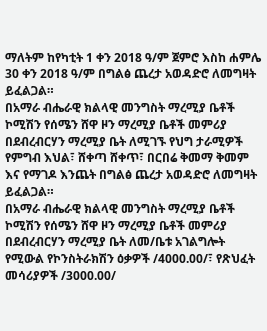ማለትም ከየካቲት 1 ቀን 2018 ዓ/ም ጀምሮ እስከ ሐምሌ 30 ቀን 2018 ዓ/ም በግልፅ ጨረታ አወዳድሮ ለመግዛት ይፈልጋል።
በአማራ ብሔራዊ ክልላዊ መንግስት ማረሚያ ቤቶች ኮሚሽን የሰሜን ሸዋ ዞን ማረሚያ ቤቶች መምሪያ በደብረብርሃን ማረሚያ ቤት ለሚገኙ የህግ ታራሚዎች የምግብ እህል፣ ሸቀጣ ሸቀጥ፣ በርበሬ ቅመማ ቅመም እና የማገዶ እንጨት በግልፅ ጨረታ አወዳድሮ ለመግዛት ይፈልጋል።
በአማራ ብሔራዊ ክልላዊ መንግስት ማረሚያ ቤቶች ኮሚሽን የሰሜን ሸዋ ዞን ማረሚያ ቤቶች መምሪያ በደብረብርሃን ማረሚያ ቤት ለመ/ቤቱ አገልግሎት የሚውል የኮንስትራክሽን ዕቃዎች /4000.00/፣ የጽህፈት መሳሪያዎች /3000.00/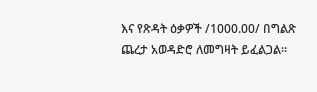እና የጽዳት ዕቃዎች /1000.00/ በግልጽ ጨረታ አወዳድሮ ለመግዛት ይፈልጋል፡፡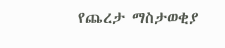የጨረታ ማስታወቂያ